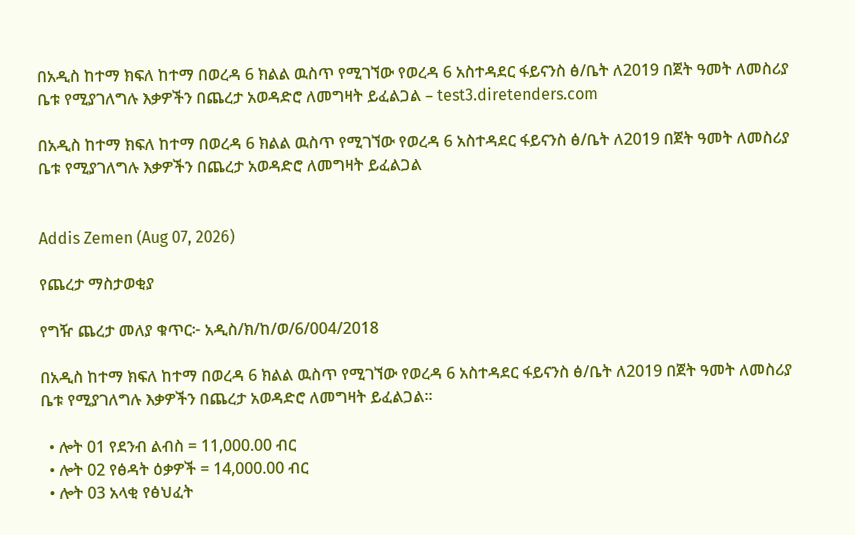በአዲስ ከተማ ክፍለ ከተማ በወረዳ 6 ክልል ዉስጥ የሚገኘው የወረዳ 6 አስተዳደር ፋይናንስ ፅ/ቤት ለ2019 በጀት ዓመት ለመስሪያ ቤቱ የሚያገለግሉ እቃዎችን በጨረታ አወዳድሮ ለመግዛት ይፈልጋል – test3.diretenders.com

በአዲስ ከተማ ክፍለ ከተማ በወረዳ 6 ክልል ዉስጥ የሚገኘው የወረዳ 6 አስተዳደር ፋይናንስ ፅ/ቤት ለ2019 በጀት ዓመት ለመስሪያ ቤቱ የሚያገለግሉ እቃዎችን በጨረታ አወዳድሮ ለመግዛት ይፈልጋል


Addis Zemen (Aug 07, 2026)

የጨረታ ማስታወቂያ

የግዥ ጨረታ መለያ ቁጥር፦ አዲስ/ክ/ከ/ወ/6/004/2018

በአዲስ ከተማ ክፍለ ከተማ በወረዳ 6 ክልል ዉስጥ የሚገኘው የወረዳ 6 አስተዳደር ፋይናንስ ፅ/ቤት ለ2019 በጀት ዓመት ለመስሪያ ቤቱ የሚያገለግሉ እቃዎችን በጨረታ አወዳድሮ ለመግዛት ይፈልጋል።

  • ሎት 01 የደንብ ልብስ = 11,000.00 ብር
  • ሎት 02 የፅዳት ዕቃዎች = 14,000.00 ብር
  • ሎት 03 አላቂ የፅህፈት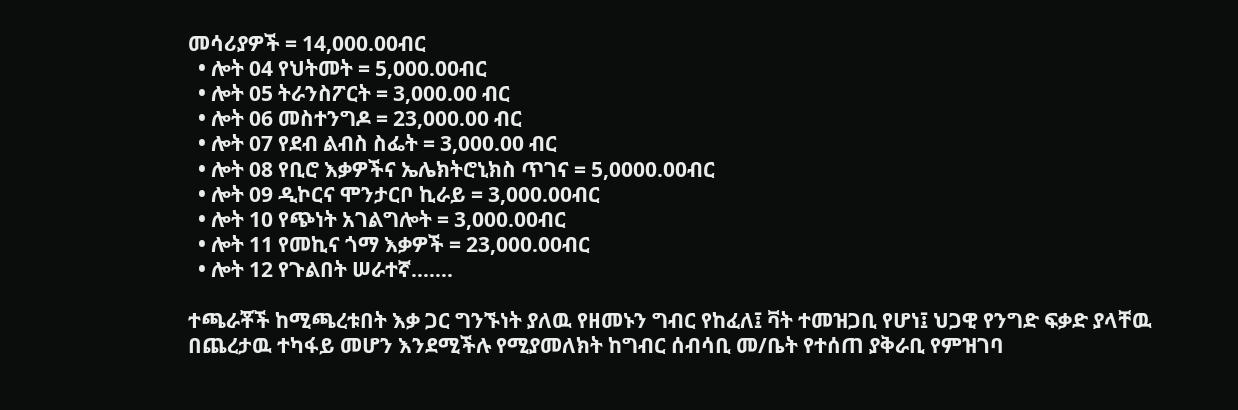መሳሪያዎች = 14,000.00ብር
  • ሎት 04 የህትመት = 5,000.00ብር
  • ሎት 05 ትራንስፖርት = 3,000.00 ብር
  • ሎት 06 መስተንግዶ = 23,000.00 ብር
  • ሎት 07 የደብ ልብስ ስፌት = 3,000.00 ብር
  • ሎት 08 የቢሮ እቃዎችና ኤሌክትሮኒክስ ጥገና = 5,0000.00ብር
  • ሎት 09 ዲኮርና ሞንታርቦ ኪራይ = 3,000.00ብር
  • ሎት 10 የጭነት አገልግሎት = 3,000.00ብር
  • ሎት 11 የመኪና ጎማ እቃዎች = 23,000.00ብር
  • ሎት 12 የጉልበት ሠራተኛ…….

ተጫራቾች ከሚጫረቱበት እቃ ጋር ግንኙነት ያለዉ የዘመኑን ግብር የከፈለ፤ ቫት ተመዝጋቢ የሆነ፤ ህጋዊ የንግድ ፍቃድ ያላቸዉ በጨረታዉ ተካፋይ መሆን እንደሚችሉ የሚያመለክት ከግብር ሰብሳቢ መ/ቤት የተሰጠ ያቅራቢ የምዝገባ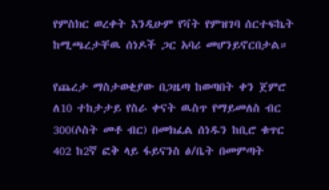የምስክር ወረቀት እንዲሁም የቫት የምዝገባ ሰርተፍኬት ከሚጫረታቸዉ ሰነዶች ጋር አባሪ መሆንይኖርበታል።

የጨረታ ማስታወቂያው በጋዜጣ ከወጣበት ቀን ጀምሮ ለ10 ተከታታይ የስራ ቀናት ዉስጥ የማይመለስ ብር 300(ሶስት መቶ ብር) በመክፈል ሰነዱን ከቢሮ ቁጥር 402 ከ2ኛ ፎቅ ላይ ፋይናንስ ፅ/ቤት በመምጣት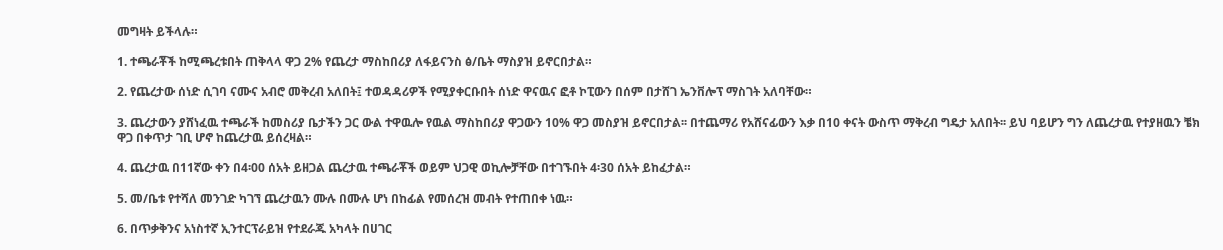መግዛት ይችላሉ።

1. ተጫራቾች ከሚጫረቱበት ጠቅላላ ዋጋ 2% የጨረታ ማስከበሪያ ለፋይናንስ ፅ/ቤት ማስያዝ ይኖርበታል።

2. የጨረታው ሰነድ ሲገባ ናሙና አብሮ መቅረብ አለበት፤ ተወዳዳሪዎች የሚያቀርቡበት ሰነድ ዋናዉና ፎቶ ኮፒውን በሰም በታሸገ ኤንቨሎፕ ማስገት አለባቸው።

3. ጨረታውን ያሸነፈዉ ተጫራች ከመስሪያ ቤታችን ጋር ውል ተዋዉሎ የዉል ማስከበሪያ ዋጋውን 10% ዋጋ መስያዝ ይኖርበታል፡፡ በተጨማሪ የአሸናፊውን እቃ በ10 ቀናት ውስጥ ማቅረብ ግዴታ አለበት፡፡ ይህ ባይሆን ግን ለጨረታዉ የተያዘዉን ቼክ ዋጋ በቀጥታ ገቢ ሆኖ ከጨረታዉ ይሰረዛል።

4. ጨረታዉ በ11ኛው ቀን በ4፡00 ሰአት ይዘጋል ጨረታዉ ተጫራቾች ወይም ህጋዊ ወኪሎቻቸው በተገኙበት 4፡30 ሰአት ይከፈታል።

5. መ/ቤቱ የተሻለ መንገድ ካገኘ ጨረታዉን ሙሉ በሙሉ ሆነ በከፊል የመሰረዝ መብት የተጠበቀ ነዉ።

6. በጥቃቅንና አነስተኛ ኢንተርፕራይዝ የተደራጁ አካላት በሀገር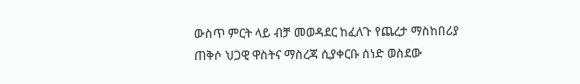ውስጥ ምርት ላይ ብቻ መወዳደር ከፈለጉ የጨረታ ማስከበሪያ ጠቅሶ ህጋዊ ዋስትና ማስረጃ ሲያቀርቡ ሰነድ ወስደው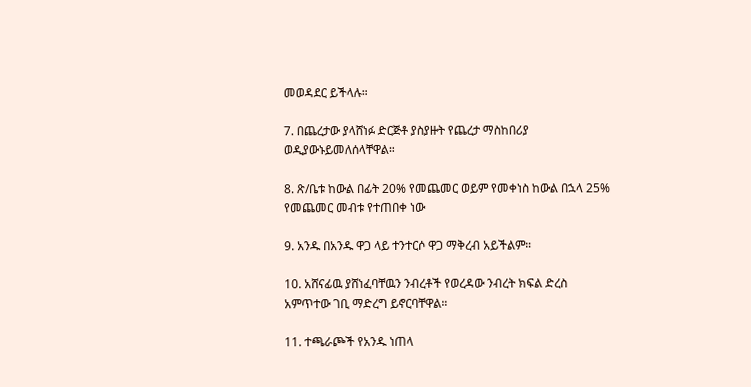መወዳደር ይችላሉ።

7. በጨረታው ያላሸነፉ ድርጅቶ ያስያዙት የጨረታ ማስከበሪያ ወዲያውኑይመለሰላቸዋል።

8. ጽ/ቤቱ ከውል በፊት 20% የመጨመር ወይም የመቀነስ ከውል በኋላ 25% የመጨመር መብቱ የተጠበቀ ነው

9. አንዱ በአንዱ ዋጋ ላይ ተንተርሶ ዋጋ ማቅረብ አይችልም።

10. አሸናፊዉ ያሸነፈባቸዉን ንብረቶች የወረዳው ንብረት ክፍል ድረስ አምጥተው ገቢ ማድረግ ይኖርባቸዋል።

11. ተጫራጮች የአንዱ ነጠላ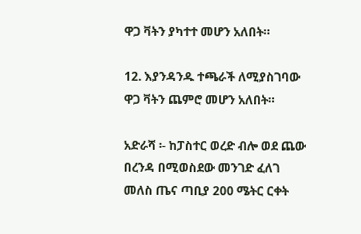ዋጋ ቫትን ያካተተ መሆን አለበት።

12. እያንዳንዱ ተጫራች ለሚያስገባው ዋጋ ቫትን ጨምሮ መሆን አለበት።

አድራሻ ፡- ከፓስተር ወረድ ብሎ ወደ ጨው በረንዳ በሚወስደው መንገድ ፈለገ መለስ ጤና ጣቢያ 200 ሜትር ርቀት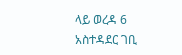ላይ ወረዳ 6 አስተዳደር ገቢ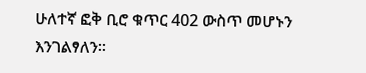ሁለተኛ ፎቅ ቢሮ ቁጥር 402 ውስጥ መሆኑን እንገልፃለን።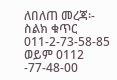ለበለጠ መረጃ፡- ስልክ ቁጥር 011-2-73-58-85 ወይም 0112 -77-48-00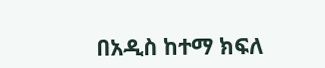በአዲስ ከተማ ክፍለ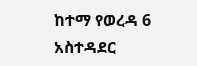ከተማ የወረዳ 6 አስተዳደር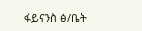ፋይናንስ ፅ/ቤት